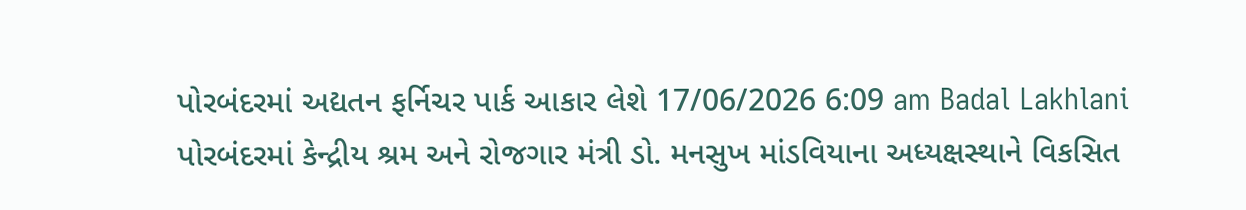પોરબંદરમાં અદ્યતન ફર્નિચર પાર્ક આકાર લેશે 17/06/2026 6:09 am Badal Lakhlani પોરબંદરમાં કેન્દ્રીય શ્રમ અને રોજગાર મંત્રી ડો. મનસુખ માંડવિયાના અધ્યક્ષસ્થાને વિકસિત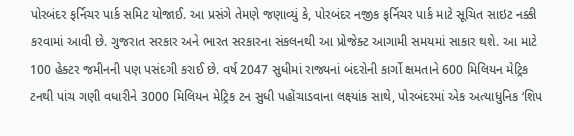પોરબંદર ફર્નિચર પાર્ક સમિટ યોજાઈ. આ પ્રસંગે તેમણે જણાવ્યું કે, પોરબંદર નજીક ફર્નિચર પાર્ક માટે સૂચિત સાઇટ નક્કી કરવામાં આવી છે. ગુજરાત સરકાર અને ભારત સરકારના સંકલનથી આ પ્રોજેક્ટ આગામી સમયમાં સાકાર થશે. આ માટે 100 હેક્ટર જમીનની પણ પસંદગી કરાઈ છે. વર્ષ 2047 સુધીમાં રાજ્યનાં બંદરોની કાર્ગો ક્ષમતાને 600 મિલિયન મેટ્રિક ટનથી પાંચ ગણી વધારીને 3000 મિલિયન મેટ્રિક ટન સુધી પહોંચાડવાના લક્ષ્યાંક સાથે, પોરબંદરમાં એક અત્યાધુનિક ‘શિપ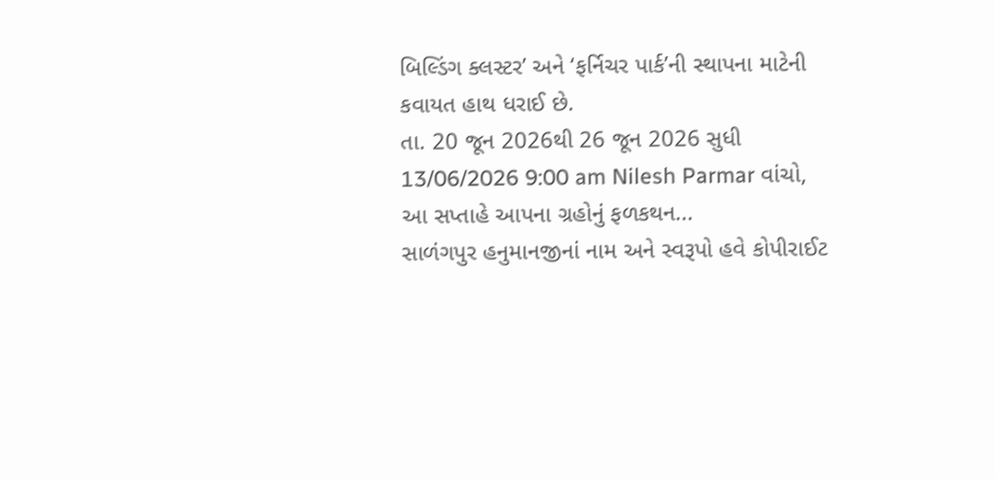બિલ્ડિંગ ક્લસ્ટર’ અને ‘ફર્નિચર પાર્ક’ની સ્થાપના માટેની કવાયત હાથ ધરાઈ છે.
તા. 20 જૂન 2026થી 26 જૂન 2026 સુધી 13/06/2026 9:00 am Nilesh Parmar વાંચો, આ સપ્તાહે આપના ગ્રહોનું ફળકથન...
સાળંગપુર હનુમાનજીનાં નામ અને સ્વરૂપો હવે કોપીરાઈટ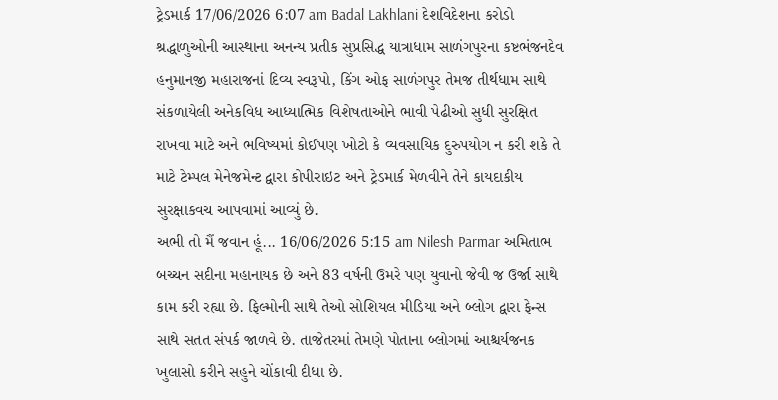ટ્રેડમાર્ક 17/06/2026 6:07 am Badal Lakhlani દેશવિદેશના કરોડો શ્રદ્ધાળુઓની આસ્થાના અનન્ય પ્રતીક સુપ્રસિદ્ધ યાત્રાધામ સાળંગપુરના કષ્ટભંજનદેવ હનુમાનજી મહારાજનાં દિવ્ય સ્વરૂપો, કિંગ ઓફ સાળંગપુર તેમજ તીર્થધામ સાથે સંકળાયેલી અનેકવિધ આધ્યાત્મિક વિશેષતાઓને ભાવી પેઢીઓ સુધી સુરક્ષિત રાખવા માટે અને ભવિષ્યમાં કોઈપણ ખોટો કે વ્યવસાયિક દુરુપયોગ ન કરી શકે તે માટે ટેમ્પલ મેનેજમેન્ટ દ્વારા કોપીરાઇટ અને ટ્રેડમાર્ક મેળવીને તેને કાયદાકીય સુરક્ષાકવચ આપવામાં આવ્યું છે.
અભી તો મૈં જવાન હૂં... 16/06/2026 5:15 am Nilesh Parmar અમિતાભ બચ્ચન સદીના મહાનાયક છે અને 83 વર્ષની ઉમરે પણ યુવાનો જેવી જ ઉર્જા સાથે કામ કરી રહ્યા છે. ફિલ્મોની સાથે તેઓ સોશિયલ મીડિયા અને બ્લોગ દ્વારા ફેન્સ સાથે સતત સંપર્ક જાળવે છે. તાજેતરમાં તેમણે પોતાના બ્લોગમાં આશ્ચર્યજનક ખુલાસો કરીને સહુને ચોંકાવી દીધા છે.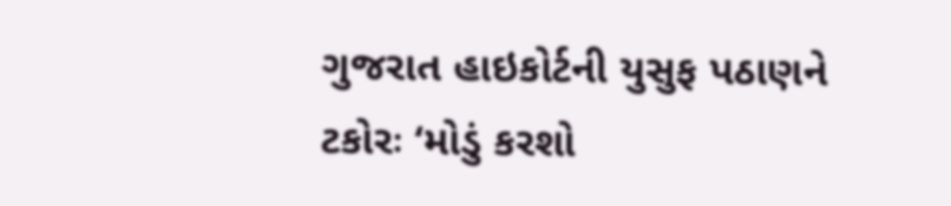ગુજરાત હાઇકોર્ટની યુસુફ પઠાણને ટકોરઃ ‘મોડું કરશો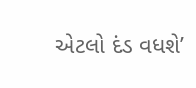એટલો દંડ વધશે’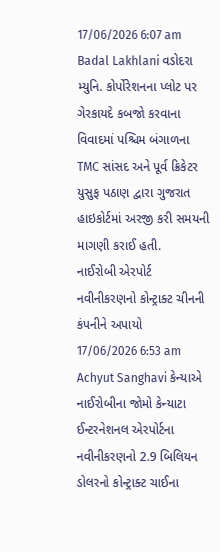17/06/2026 6:07 am Badal Lakhlani વડોદરા મ્યુનિ. કોર્પોરેશનના પ્લોટ પર ગેરકાયદે કબજો કરવાના વિવાદમાં પશ્ચિમ બંગાળના TMC સાંસદ અને પૂર્વ ક્રિકેટર યુસુફ પઠાણ દ્વારા ગુજરાત હાઇકોર્ટમાં અરજી કરી સમયની માગણી કરાઈ હતી.
નાઈરોબી એરપોર્ટ નવીનીકરણનો કોન્ટ્રાક્ટ ચીનની કંપનીને અપાયો 17/06/2026 6:53 am Achyut Sanghavi કેન્યાએ નાઈરોબીના જોમો કેન્યાટા ઈન્ટરનેશનલ એરપોર્ટના નવીનીકરણનો 2.9 બિલિયન ડોલરનો કોન્ટ્રાક્ટ ચાઈના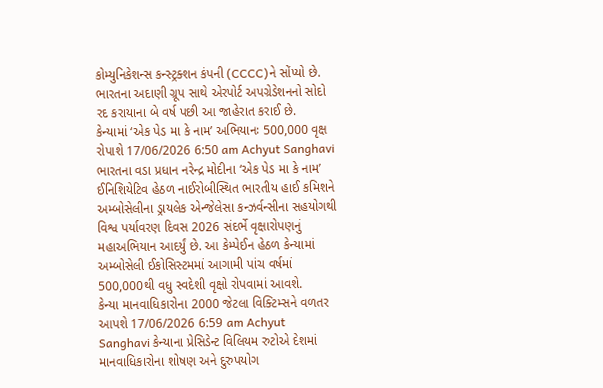કોમ્યુનિકેશન્સ કન્સ્ટ્રક્શન કંપની (CCCC)ને સોંપ્યો છે. ભારતના અદાણી ગ્રૂપ સાથે એરપોર્ટ અપગ્રેડેશનનો સોદો રદ કરાયાના બે વર્ષ પછી આ જાહેરાત કરાઈ છે.
કેન્યામાં ‘એક પેડ મા કે નામ’ અભિયાનઃ 500,000 વૃક્ષ રોપાશે 17/06/2026 6:50 am Achyut Sanghavi ભારતના વડા પ્રધાન નરેન્દ્ર મોદીના ‘એક પેડ મા કે નામ’ ઈનિશિયેટિવ હેઠળ નાઈરોબીસ્થિત ભારતીય હાઈ કમિશને અમ્બોસેલીના ડ્રાયલેક એન્જેલેસા કન્ઝર્વન્સીના સહયોગથી વિશ્વ પર્યાવરણ દિવસ 2026 સંદર્ભે વૃક્ષારોપણનું મહાઅભિયાન આદર્યું છે. આ કેમ્પેઈન હેઠળ કેન્યામાં અમ્બોસેલી ઈકોસિસ્ટમમાં આગામી પાંચ વર્ષમાં 500,000થી વધુ સ્વદેશી વૃક્ષો રોપવામાં આવશે.
કેન્યા માનવાધિકારોના 2000 જેટલા વિક્ટિમ્સને વળતર આપશે 17/06/2026 6:59 am Achyut Sanghavi કેન્યાના પ્રેસિડેન્ટ વિલિયમ રુટોએ દેશમાં માનવાધિકારોના શોષણ અને દુરુપયોગ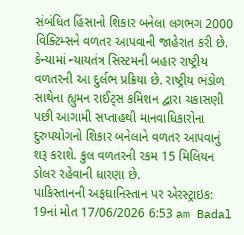સંબંધિત હિંસાનો શિકાર બનેલા લગભગ 2000 વિક્ટિમ્સને વળતર આપવાની જાહેરાત કરી છે. કેન્યામાં ન્યાયતંત્ર સિસ્ટમની બહાર રાષ્ટ્રીય વળતરની આ દુર્લભ પ્રક્રિયા છે. રાષ્ટ્રીય ભંડોળ સાથેના હ્યુમન રાઈટ્સ કમિશન દ્વારા ચકાસણી પછી આગામી સપ્તાહથી માનવાધિકારોના દુરુપયોગનો શિકાર બનેલાને વળતર આપવાનું શરૂ કરાશે. કુલ વળતરની રકમ 15 મિલિયન ડોલર રહેવાની ધારણા છે.
પાકિસ્તાનની અફઘાનિસ્તાન પર એરસ્ટ્રાઇક: 19નાં મોત 17/06/2026 6:53 am Badal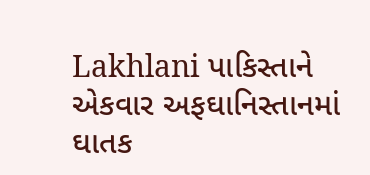Lakhlani પાકિસ્તાને એકવાર અફઘાનિસ્તાનમાં ઘાતક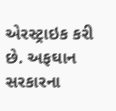એરસ્ટ્રાઇક કરી છે. અફઘાન સરકારના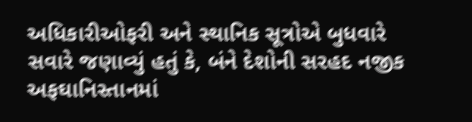અધિકારીઓફરી અને સ્થાનિક સૂત્રોએ બુધવારે સવારે જણાવ્યું હતું કે, બંને દેશોની સરહદ નજીક અફઘાનિસ્તાનમાં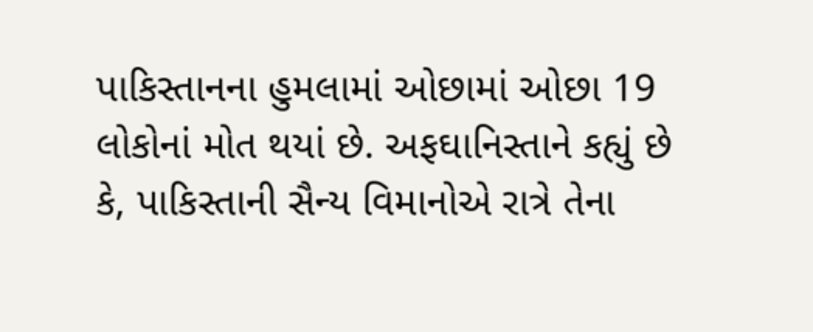પાકિસ્તાનના હુમલામાં ઓછામાં ઓછા 19 લોકોનાં મોત થયાં છે. અફઘાનિસ્તાને કહ્યું છે કે, પાકિસ્તાની સૈન્ય વિમાનોએ રાત્રે તેના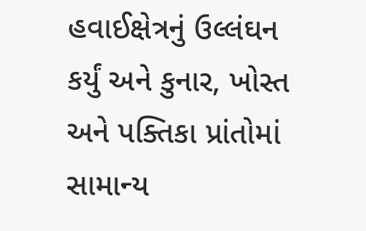હવાઈક્ષેત્રનું ઉલ્લંઘન કર્યું અને કુનાર, ખોસ્ત અને પક્તિકા પ્રાંતોમાં સામાન્ય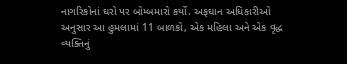નાગરિકોનાં ઘરો પર બોમ્બમારો કર્યો. અફઘાન અધિકારીઓ અનુસાર આ હુમલામાં 11 બાળકો, એક મહિલા અને એક વૃદ્ધ વ્યક્તિનું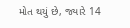મોત થયું છે, જ્યારે 14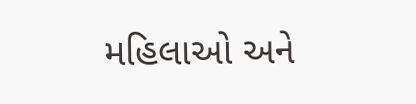મહિલાઓ અને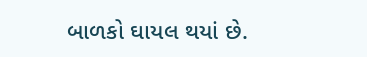બાળકો ઘાયલ થયાં છે.